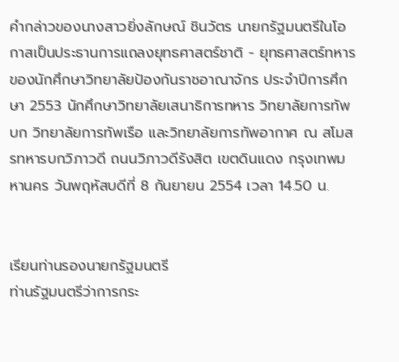คำกล่าวของนางสาวยิ่งลักษณ์ ชินวัตร นายกรัฐมนตรีในโอกาสเป็นประธานการแถลงยุทธศาสตร์ชาติ - ยุทธศาสตร์ทหาร ของนักศึกษาวิทยาลัยป้องกันราชอาณาจักร ประจำปีการศึกษา 2553 นักศึกษาวิทยาลัยเสนาธิการทหาร วิทยาลัยการทัพบก วิทยาลัยการทัพเรือ และวิทยาลัยการทัพอากาศ ณ สโมสรทหารบกวิภาวดี ถนนวิภาวดีรังสิต เขตดินแดง กรุงเทพมหานคร วันพฤหัสบดีที่ 8 กันยายน 2554 เวลา 14.50 น.


เรียนท่านรองนายกรัฐมนตรี
ท่านรัฐมนตรีว่าการกระ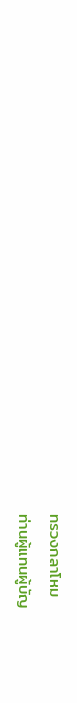ทรวงกลาโหม
ท่านผู้แทนผู้บัญ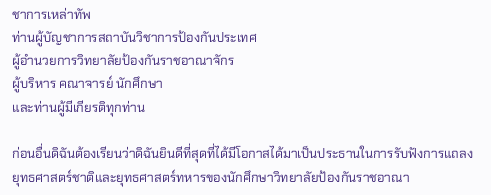ชาการเหล่าทัพ
ท่านผู้บัญชาการสถาบันวิชาการป้องกันประเทศ
ผู้อำนวยการวิทยาลัยป้องกันราชอาณาจักร
ผู้บริหาร คณาจารย์ นักศึกษา
และท่านผู้มีเกียรติทุกท่าน

ก่อนอื่นดิฉันต้องเรียนว่าดิฉันยินดีที่สุดที่ได้มีโอกาสได้มาเป็นประธานในการรับฟังการแถลง ยุทธศาสตร์ชาติและยุทธศาสตร์ทหารของนักศึกษาวิทยาลัยป้องกันราชอาณา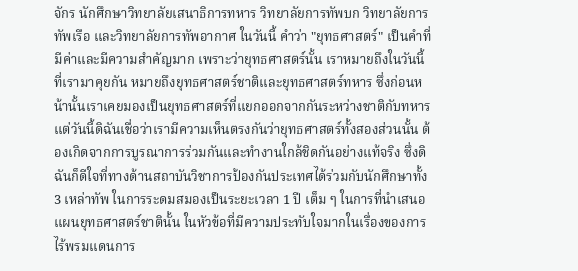จักร นักศึกษาวิทยาลัยเสนาธิการทหาร วิทยาลัยการทัพบก วิทยาลัยการทัพเรือ และวิทยาลัยการทัพอากาศ ในวันนี้ คำว่า "ยุทธศาสตร์" เป็นคำที่มีค่าและมีความสำคัญมาก เพราะว่ายุทธศาสตร์นั้น เราหมายถึงในวันนี้ ที่เรามาคุยกัน หมายถึงยุทธศาสตร์ชาติและยุทธศาสตร์ทหาร ซึ่งก่อนหน้านั้นเราเคยมองเป็นยุทธศาสตร์ที่แยกออกจากกันระหว่างชาติกับทหาร แต่วันนี้ดิฉันเชื่อว่าเรามีความเห็นตรงกันว่ายุทธศาสตร์ทั้งสองส่วนนั้น ต้องเกิดจากการบูรณาการร่วมกันและทำงานใกล้ชิดกันอย่างแท้จริง ซึ่งดิฉันก็ดีใจที่ทางด้านสถาบันวิชาการป้องกันประเทศได้ร่วมกับนักศึกษาทั้ง 3 เหล่าทัพ ในการระดมสมองเป็นระยะเวลา 1 ปี เต็ม ๆ ในการที่นำเสนอแผนยุทธศาสตร์ชาตินั้น ในหัวข้อที่มีความประทับใจมากในเรื่องของการไร้พรมแดนการ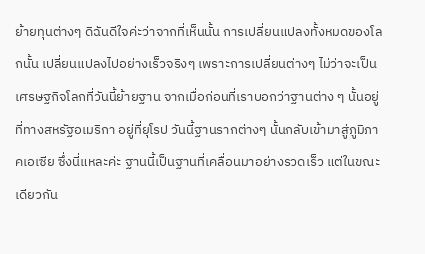ย้ายทุนต่างๆ ดิฉันดีใจค่ะว่าจากที่เห็นนั้น การเปลี่ยนแปลงทั้งหมดของโลกนั้น เปลี่ยนแปลงไปอย่างเร็วจริงๆ เพราะการเปลี่ยนต่างๆ ไม่ว่าจะเป็นเศรษฐกิจโลกที่วันนี้ย้ายฐาน จากเมื่อก่อนที่เราบอกว่าฐานต่าง ๆ นั้นอยู่ที่ทางสหรัฐอเมริกา อยู่ที่ยุโรป วันนี้ฐานรากต่างๆ นั้นกลับเข้ามาสู่ภูมิภาคเอเซีย ซึ่งนี่แหละค่ะ ฐานนี้เป็นฐานที่เคลื่อนมาอย่างรวดเร็ว แต่ในขณะเดียวกัน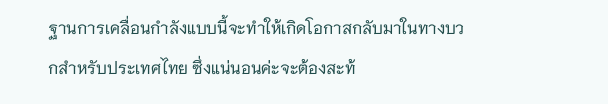ฐานการเคลื่อนกำลังแบบนี้จะทำให้เกิดโอกาสกลับมาในทางบวกสำหรับประเทศไทย ซึ่งแน่นอนค่ะจะต้องสะท้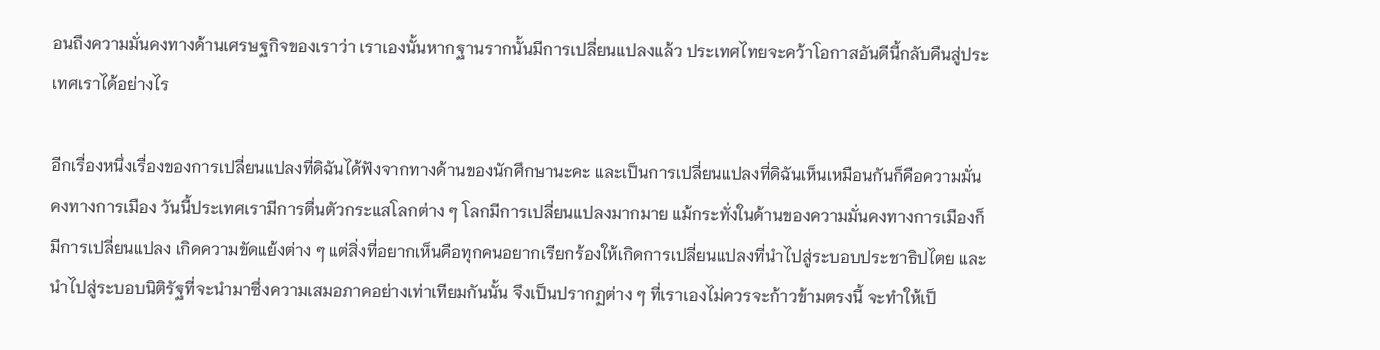อนถึงความมั่นคงทางด้านเศรษฐกิจของเราว่า เราเองนั้นหากฐานรากนั้นมีการเปลี่ยนแปลงแล้ว ประเทศไทยจะคว้าโอกาสอันดีนี้กลับคืนสู่ประเทศเราได้อย่างไร

อีกเรื่องหนึ่งเรื่องของการเปลี่ยนแปลงที่ดิฉันได้ฟังจากทางด้านของนักศึกษานะคะ และเป็นการเปลี่ยนแปลงที่ดิฉันเห็นเหมือนกันก็คือความมั่นคงทางการเมือง วันนี้ประเทศเรามีการตื่นตัวกระแสโลกต่าง ๆ โลกมีการเปลี่ยนแปลงมากมาย แม้กระทั่งในด้านของความมั่นคงทางการเมืองก็มีการเปลี่ยนแปลง เกิดความขัดแย้งต่าง ๆ แต่สิ่งที่อยากเห็นคือทุกคนอยากเรียกร้องให้เกิดการเปลี่ยนแปลงที่นำไปสู่ระบอบประชาธิปไตย และนำไปสู่ระบอบนิติรัฐที่จะนำมาซึ่งความเสมอภาคอย่างเท่าเทียมกันนั้น จึงเป็นปรากฏต่าง ๆ ที่เราเองไม่ควรจะก้าวข้ามตรงนี้ จะทำให้เป็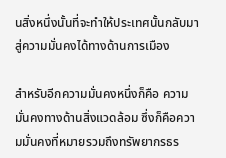นสิ่งหนึ่งนั้นที่จะทำให้ประเทศนั้นกลับมาสู่ความมั่นคงได้ทางด้านการเมือง

สำหรับอีกความมั่นคงหนึ่งก็คือ ความมั่นคงทางด้านสิ่งแวดล้อม ซึ่งก็คือความมั่นคงที่หมายรวมถึงทรัพยากรธร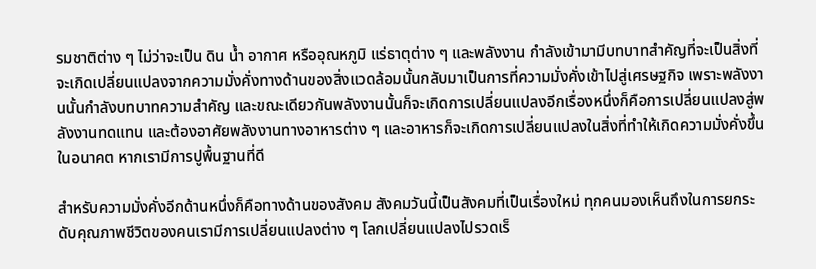รมชาติต่าง ๆ ไม่ว่าจะเป็น ดิน น้ำ อากาศ หรืออุณหภูมิ แร่ธาตุต่าง ๆ และพลังงาน กำลังเข้ามามีบทบาทสำคัญที่จะเป็นสิ่งที่จะเกิดเปลี่ยนแปลงจากความมั่งคั่งทางด้านของสิ่งแวดล้อมนั้นกลับมาเป็นการที่ความมั่งคั่งเข้าไปสู่เศรษฐกิจ เพราะพลังงานนั้นกำลังบทบาทความสำคัญ และขณะเดียวกันพลังงานนั้นก็จะเกิดการเปลี่ยนแปลงอีกเรื่องหนึ่งก็คือการเปลี่ยนแปลงสู่พลังงานทดแทน และต้องอาศัยพลังงานทางอาหารต่าง ๆ และอาหารก็จะเกิดการเปลี่ยนแปลงในสิ่งที่ทำให้เกิดความมั่งคั่งขึ้นในอนาคต หากเรามีการปูพื้นฐานที่ดี

สำหรับความมั่งคั่งอีกด้านหนึ่งก็คือทางด้านของสังคม สังคมวันนี้เป็นสังคมที่เป็นเรื่องใหม่ ทุกคนมองเห็นถึงในการยกระดับคุณภาพชีวิตของคนเรามีการเปลี่ยนแปลงต่าง ๆ โลกเปลี่ยนแปลงไปรวดเร็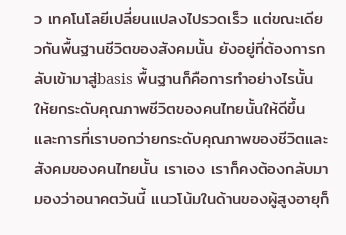ว เทคโนโลยีเปลี่ยนแปลงไปรวดเร็ว แต่ขณะเดียวกันพื้นฐานชีวิตของสังคมนั้น ยังอยู่ที่ต้องการกลับเข้ามาสู่basis พื้นฐานก็คือการทำอย่างไรนั้น ให้ยกระดับคุณภาพชีวิตของคนไทยนั้นให้ดีขึ้น และการที่เราบอกว่ายกระดับคุณภาพของชีวิตและสังคมของคนไทยนั้น เราเอง เราก็คงต้องกลับมามองว่าอนาคตวันนี้ แนวโน้มในด้านของผู้สูงอายุก็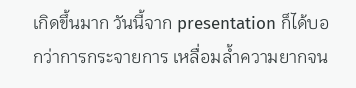เกิดขึ้นมาก วันนี้จาก presentation ก็ได้บอกว่าการกระจายการ เหลื่อมล้ำความยากจน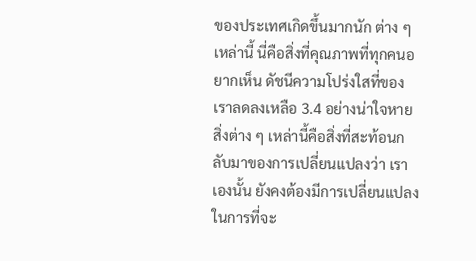ของประเทศเกิดขึ้นมากนัก ต่าง ๆ เหล่านี้ นี่คือสิ่งที่คุณภาพที่ทุกคนอยากเห็น ดัชนีความโปร่งใสที่ของเราลดลงเหลือ 3.4 อย่างน่าใจหาย สิ่งต่าง ๆ เหล่านี้คือสิ่งที่สะท้อนกลับมาของการเปลี่ยนแปลงว่า เราเองนั้น ยังคงต้องมีการเปลี่ยนแปลงในการที่จะ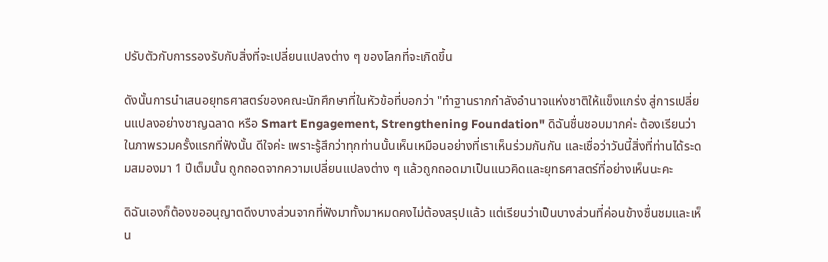ปรับตัวกับการรองรับกับสิ่งที่จะเปลี่ยนแปลงต่าง ๆ ของโลกที่จะเกิดขึ้น

ดังนั้นการนำเสนอยุทธศาสตร์ของคณะนักศึกษาที่ในหัวข้อที่บอกว่า "ทำฐานรากกำลังอำนาจแห่งชาติให้แข็งแกร่ง สู่การเปลี่ยนแปลงอย่างชาญฉลาด หรือ Smart Engagement, Strengthening Foundation" ดิฉันชื่นชอบมากค่ะ ต้องเรียนว่าในภาพรวมครั้งแรกที่ฟังนั้น ดีใจค่ะ เพราะรู้สึกว่าทุกท่านนั้นเห็นเหมือนอย่างที่เราเห็นร่วมกันกัน และเชื่อว่าวันนี้สิ่งที่ท่านได้ระดมสมองมา 1 ปีเต็มนั้น ถูกถอดจากความเปลี่ยนแปลงต่าง ๆ แล้วถูกถอดมาเป็นแนวคิดและยุทธศาสตร์ที่อย่างเห็นนะคะ

ดิฉันเองก็ต้องขออนุญาตดึงบางส่วนจากที่ฟังมาทั้งมาหมดคงไม่ต้องสรุปแล้ว แต่เรียนว่าเป็นบางส่วนที่ค่อนข้างชื่นชมและเห็น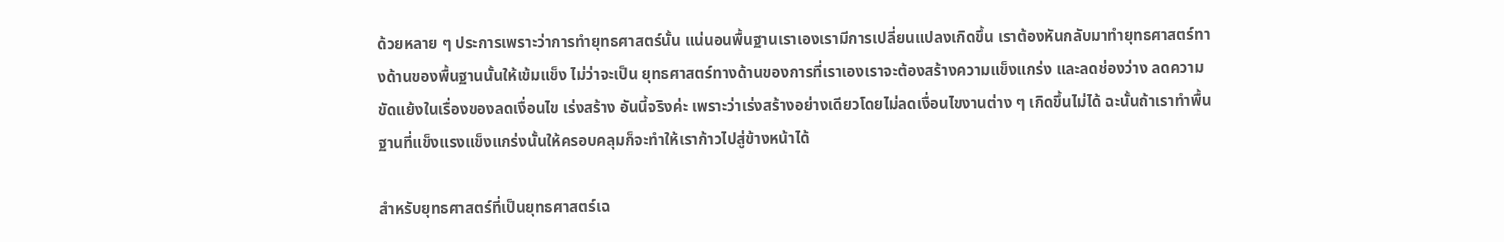ด้วยหลาย ๆ ประการเพราะว่าการทำยุทธศาสตร์นั้น แน่นอนพื้นฐานเราเองเรามีการเปลี่ยนแปลงเกิดขึ้น เราต้องหันกลับมาทำยุทธศาสตร์ทางด้านของพื้นฐานนั้นให้เข้มแข็ง ไม่ว่าจะเป็น ยุทธศาสตร์ทางด้านของการที่เราเองเราจะต้องสร้างความแข็งแกร่ง และลดช่องว่าง ลดความขัดแย้งในเรื่องของลดเงื่อนไข เร่งสร้าง อันนี้จริงค่ะ เพราะว่าเร่งสร้างอย่างเดียวโดยไม่ลดเงื่อนไขงานต่าง ๆ เกิดขึ้นไม่ได้ ฉะนั้นถ้าเราทำพื้นฐานที่แข็งแรงแข็งแกร่งนั้นให้ครอบคลุมก็จะทำให้เราก้าวไปสู่ข้างหน้าได้

สำหรับยุทธศาสตร์ที่เป็นยุทธศาสตร์เฉ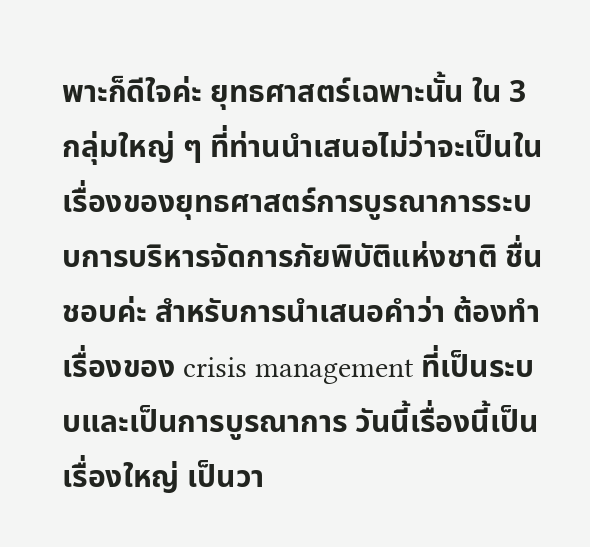พาะก็ดีใจค่ะ ยุทธศาสตร์เฉพาะนั้น ใน 3 กลุ่มใหญ่ ๆ ที่ท่านนำเสนอไม่ว่าจะเป็นในเรื่องของยุทธศาสตร์การบูรณาการระบบการบริหารจัดการภัยพิบัติแห่งชาติ ชื่นชอบค่ะ สำหรับการนำเสนอคำว่า ต้องทำเรื่องของ crisis management ที่เป็นระบบและเป็นการบูรณาการ วันนี้เรื่องนี้เป็นเรื่องใหญ่ เป็นวา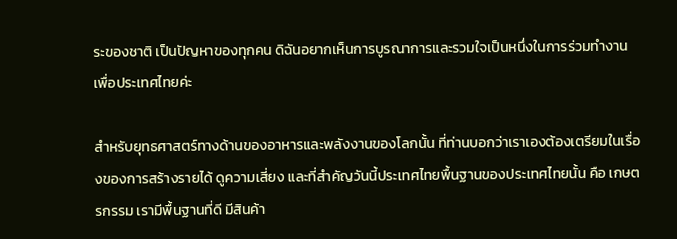ระของชาติ เป็นปัญหาของทุกคน ดิฉันอยากเห็นการบูรณาการและรวมใจเป็นหนึ่งในการร่วมทำงานเพื่อประเทศไทยค่ะ

สำหรับยุทธศาสตร์ทางด้านของอาหารและพลังงานของโลกนั้น ที่ท่านบอกว่าเราเองต้องเตรียมในเรื่องของการสร้างรายได้ ดูความเสี่ยง และที่สำคัญวันนี้ประเทศไทยพื้นฐานของประเทศไทยนั้น คือ เกษตรกรรม เรามีพื้นฐานที่ดี มีสินค้า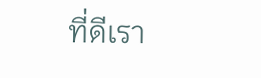ที่ดีเรา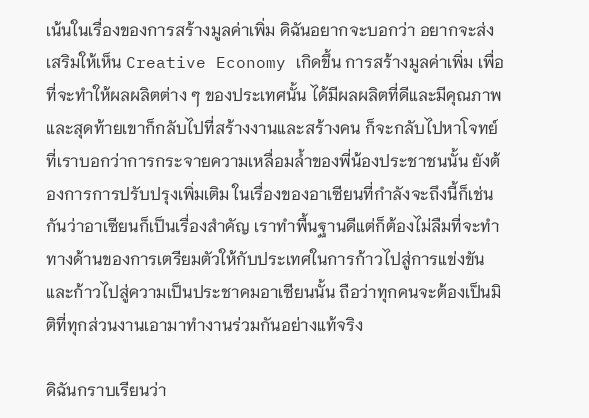เน้นในเรื่องของการสร้างมูลค่าเพิ่ม ดิฉันอยากจะบอกว่า อยากจะส่งเสริมให้เห็น Creative Economy เกิดขึ้น การสร้างมูลค่าเพิ่ม เพื่อที่จะทำให้ผลผลิตต่าง ๆ ของประเทศนั้น ได้มีผลผลิตที่ดีและมีคุณภาพ และสุดท้ายเขาก็กลับไปที่สร้างงานและสร้างคน ก็จะกลับไปหาโจทย์ที่เราบอกว่าการกระจายความเหลื่อมล้ำของพี่น้องประชาชนนั้น ยังต้องการการปรับปรุงเพิ่มเติม ในเรื่องของอาเซียนที่กำลังจะถึงนี้ก็เช่นกันว่าอาเซียนก็เป็นเรื่องสำคัญ เราทำพื้นฐานดีแต่ก็ต้องไม่ลืมที่จะทำทางด้านของการเตรียมตัวให้กับประเทศในการก้าวไปสู่การแข่งขันและก้าวไปสู่ความเป็นประชาคมอาเซียนนั้น ถือว่าทุกคนจะต้องเป็นมิติที่ทุกส่วนงานเอามาทำงานร่วมกันอย่างแท้จริง

ดิฉันกราบเรียนว่า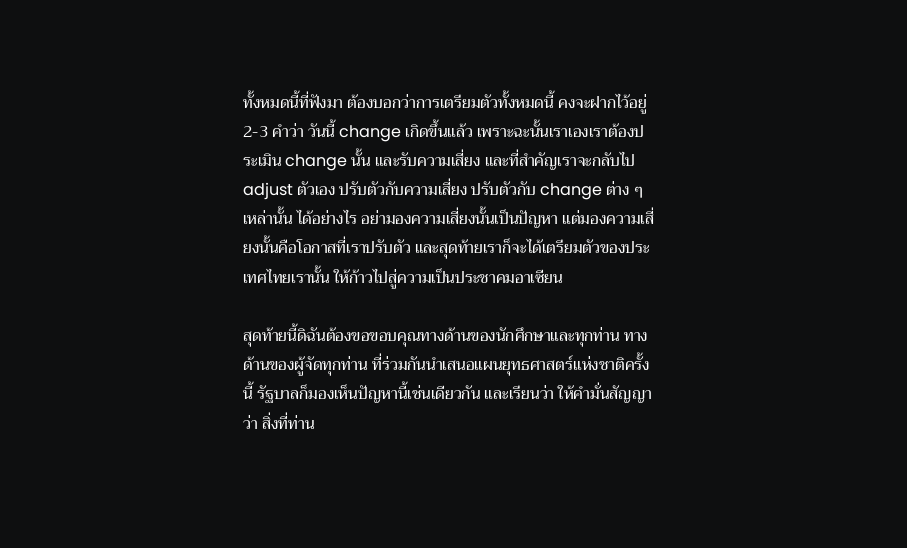ทั้งหมดนี้ที่ฟังมา ต้องบอกว่าการเตรียมตัวทั้งหมดนี้ คงจะฝากไว้อยู่ 2-3 คำว่า วันนี้ change เกิดขึ้นแล้ว เพราะฉะนั้นเราเองเราต้องประเมิน change นั้น และรับความเสี่ยง และที่สำคัญเราจะกลับไป adjust ตัวเอง ปรับตัวกับความเสี่ยง ปรับตัวกับ change ต่าง ๆ เหล่านั้น ได้อย่างไร อย่ามองความเสี่ยงนั้นเป็นปัญหา แต่มองความเสี่ยงนั้นคือโอกาสที่เราปรับตัว และสุดท้ายเราก็จะได้เตรียมตัวของประเทศไทยเรานั้น ให้ก้าวไปสู่ความเป็นประชาคมอาเซียน

สุดท้ายนี้ดิฉันต้องขอขอบคุณทางด้านของนักศึกษาและทุกท่าน ทางด้านของผู้จัดทุกท่าน ที่ร่วมกันนำเสนอแผนยุทธศาสตร์แห่งชาติครั้งนี้ รัฐบาลก็มองเห็นปัญหานี้เช่นเดียวกัน และเรียนว่า ให้คำมั่นสัญญาว่า สิ่งที่ท่าน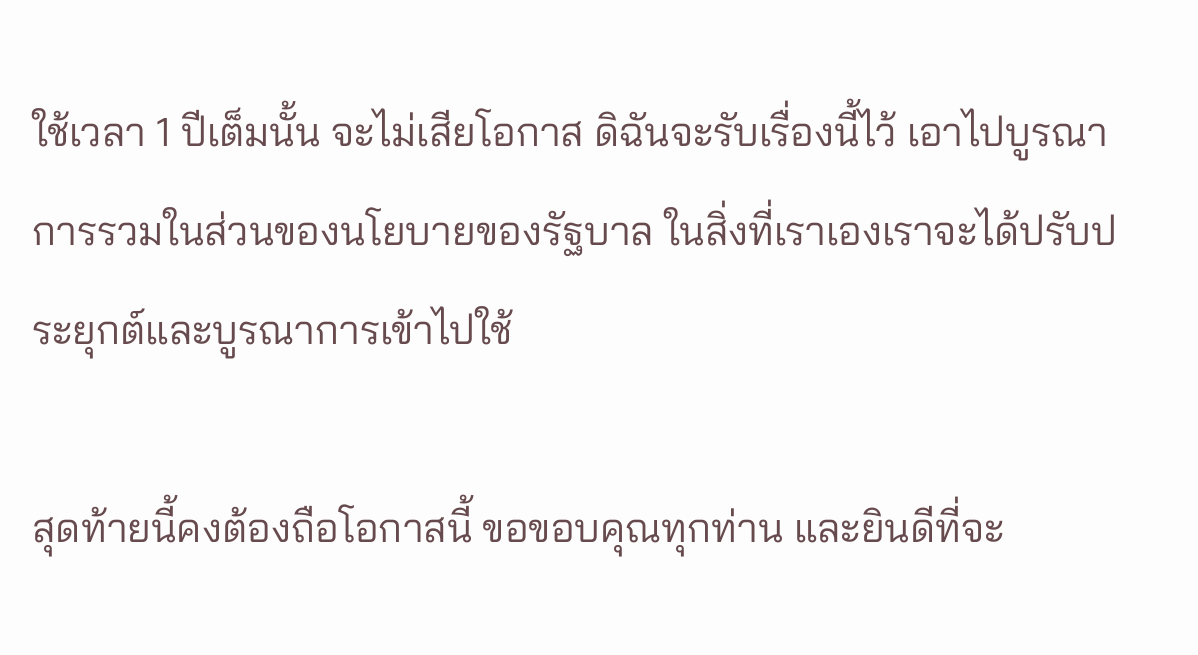ใช้เวลา 1 ปีเต็มนั้น จะไม่เสียโอกาส ดิฉันจะรับเรื่องนี้ไว้ เอาไปบูรณาการรวมในส่วนของนโยบายของรัฐบาล ในสิ่งที่เราเองเราจะได้ปรับประยุกต์และบูรณาการเข้าไปใช้

สุดท้ายนี้คงต้องถือโอกาสนี้ ขอขอบคุณทุกท่าน และยินดีที่จะ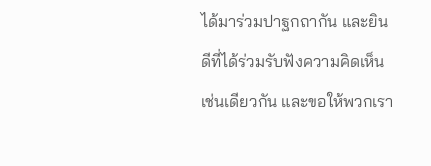ได้มาร่วมปาฐกถากัน และยินดีที่ได้ร่วมรับฟังความคิดเห็นเช่นเดียวกัน และขอให้พวกเรา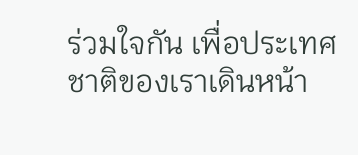ร่วมใจกัน เพื่อประเทศชาติของเราเดินหน้า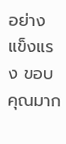อย่างแข็งแรง ขอบคุณมาก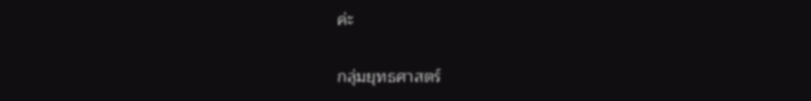ค่ะ


กลุ่มยุทธศาสตร์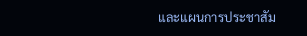และแผนการประชาสัม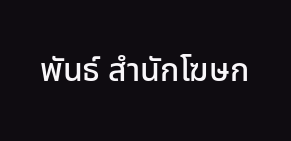พันธ์ สำนักโฆษก